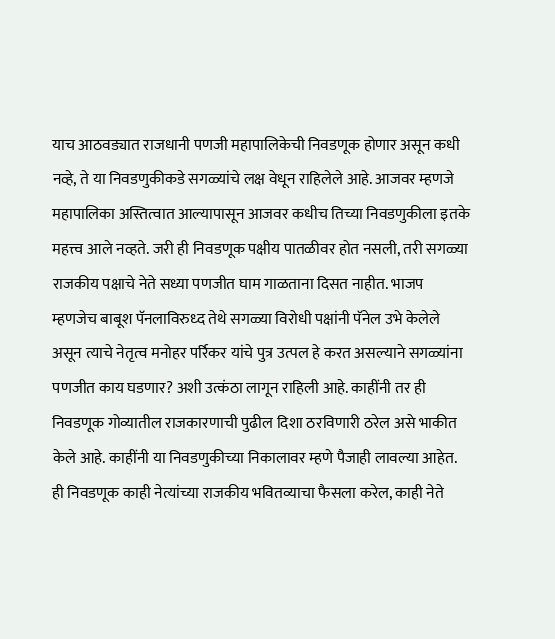याच आठवड्यात राजधानी पणजी महापालिकेची निवडणूक होणार असून कधी नव्हे, ते या निवडणुकीकडे सगळ्यांचे लक्ष वेधून राहिलेले आहे. आजवर म्हणजे महापालिका अस्तित्वात आल्यापासून आजवर कधीच तिच्या निवडणुकीला इतके महत्त्व आले नव्हते. जरी ही निवडणूक पक्षीय पातळीवर होत नसली, तरी सगळ्या राजकीय पक्षाचे नेते सध्या पणजीत घाम गाळताना दिसत नाहीत. भाजप म्हणजेच बाबूश पॅनलाविरुध्द तेथे सगळ्या विरोधी पक्षांनी पॅनेल उभे केलेले असून त्याचे नेतृत्व मनोहर पर्रिकर यांचे पुत्र उत्पल हे करत असल्याने सगळ्यांना पणजीत काय घडणार? अशी उत्कंठा लागून राहिली आहे. काहींनी तर ही निवडणूक गोव्यातील राजकारणाची पुढील दिशा ठरविणारी ठरेल असे भाकीत केले आहे. काहींनी या निवडणुकीच्या निकालावर म्हणे पैजाही लावल्या आहेत. ही निवडणूक काही नेत्यांच्या राजकीय भवितव्याचा फैसला करेल, काही नेते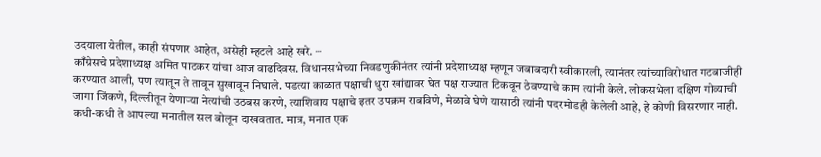उदयाला येतील, काही संपणार आहेत, असेही म्हटले आहे खरे. ∙∙∙
काँग्रेसचे प्रदेशाध्यक्ष अमित पाटकर यांचा आज वाढदिवस. विधानसभेच्या निवडणुकीनंतर त्यांनी प्रदेशाध्यक्ष म्हणून जबाबदारी स्वीकारली, त्यानंतर त्यांच्याविरोधात गटबाजीही करण्यात आली, पण त्यातून ते तावून सुखावून निघाले. पडत्या काळात पक्षाची धुरा खांद्यावर घेत पक्ष राज्यात टिकवून ठेवण्याचे काम त्यांनी केले. लोकसभेला दक्षिण गोव्याची जागा जिंकणे, दिल्लीतून येणाऱ्या नेत्यांची उठबस करणे, त्याशिवाय पक्षाचे इतर उपक्रम राबविणे, मेळावे घेणे यासाठी त्यांनी पदरमोडही केलेली आहे, हे कोणी विसरणार नाही. कधी-कधी ते आपल्या मनातील सल बोलून दाखवतात. मात्र, मनात एक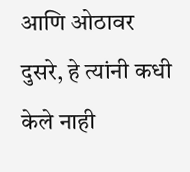आणि ओठावर दुसरे, हे त्यांनी कधी केले नाही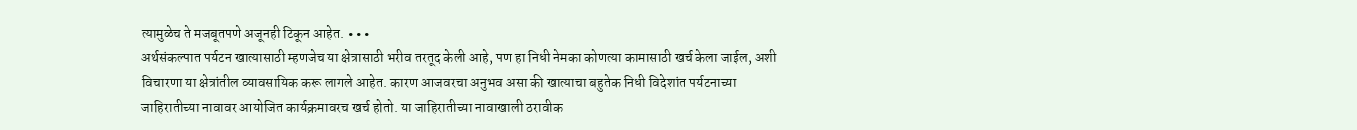त्यामुळेच ते मजबूतपणे अजूनही टिकून आहेत. ∙∙∙
अर्थसंकल्पात पर्यटन खात्यासाठी म्हणजेच या क्षेत्रासाठी भरीव तरतूद केली आहे, पण हा निधी नेमका कोणत्या कामासाठी खर्च केला जाईल, अशी विचारणा या क्षेत्रांतील व्यावसायिक करू लागले आहेत. कारण आजवरचा अनुभव असा की खात्याचा बहुतेक निधी विदेशांत पर्यटनाच्या जाहिरातीच्या नावावर आयोजित कार्यक्रमावरच खर्च होतो. या जाहिरातीच्या नावाखाली ठरावीक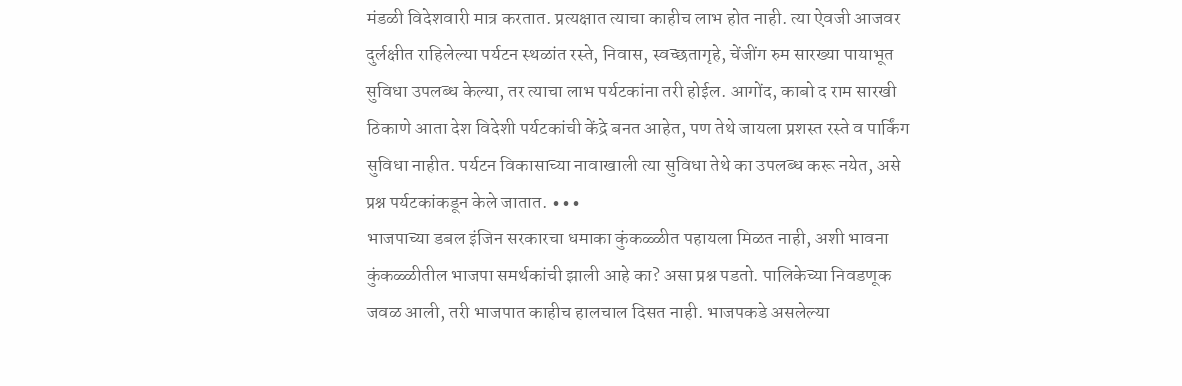मंडळी विदेशवारी मात्र करतात. प्रत्यक्षात त्याचा काहीच लाभ होत नाही. त्या ऐवजी आजवर दुर्लक्षीत राहिलेल्या पर्यटन स्थळांत रस्ते, निवास, स्वच्छतागृहे, चेंजींग रुम सारख्या पायाभूत सुविधा उपलब्ध केल्या, तर त्याचा लाभ पर्यटकांना तरी होईल. आगोंद, काबो द राम सारखी ठिकाणे आता देश विदेशी पर्यटकांची केंद्रे बनत आहेत, पण तेथे जायला प्रशस्त रस्ते व पार्किंग सुविधा नाहीत. पर्यटन विकासाच्या नावाखाली त्या सुविधा तेथे का उपलब्ध करू नयेत, असे प्रश्न पर्यटकांकडून केले जातात. ∙∙∙
भाजपाच्या डबल इंजिन सरकारचा धमाका कुंकळ्ळीत पहायला मिळत नाही, अशी भावना कुंकळ्ळीतील भाजपा समर्थकांची झाली आहे का? असा प्रश्न पडतो. पालिकेच्या निवडणूक जवळ आली, तरी भाजपात काहीच हालचाल दिसत नाही. भाजपकडे असलेल्या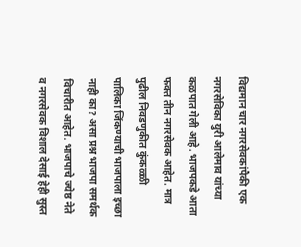विद्यमान चार नगरसेवकांपैकी एक नगरसेविका युरी आलेमाव यांच्या कळपात गेली आहे. भाजपकडे आता फक्त तीन नगरसेवक आहेत. मात्र पुढील निवडणुकीत कुंकळ्ळी पालिका जिंकण्याची भाजपाला इच्छा नाही का? असा प्रश्न भाजपा समर्थक विचारीत आहेत. भाजपाचे ज्येष्ठ नेते व नगरसेवक विशाल देसाई हेही सुस्त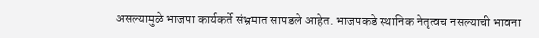असल्यामुळे भाजपा कार्यकर्ते संभ्रमात सापडले आहेत. भाजपकडे स्थानिक नेतृत्वच नसल्याची भावना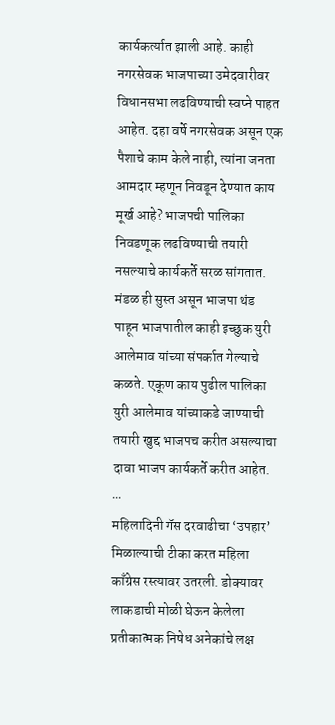कार्यकर्त्यात झाली आहे. काही नगरसेवक भाजपाच्या उमेदवारीवर विधानसभा लढविण्याची स्वप्ने पाहत आहेत. दहा वर्षे नगरसेवक असून एक पैशाचे काम केले नाही, त्यांना जनता आमदार म्हणून निवडून देण्यात काय मूर्ख आहे? भाजपची पालिका निवडणूक लढविण्याची तयारी नसल्याचे कार्यकर्ते सरळ सांगतात. मंडळ ही सुस्त असून भाजपा थंड पाहून भाजपातील काही इच्छुक युरी आलेमाव यांच्या संपर्कात गेल्याचे कळते. एकूण काय पुढील पालिका युरी आलेमाव यांच्याकडे जाण्याची तयारी खुद्द भाजपच करीत असल्याचा दावा भाजप कार्यकर्ते करीत आहेत. ∙∙∙
महिलादिनी गॅस दरवाढीचा ‘उपहार’ मिळाल्याची टीका करत महिला काँग्रेस रस्त्यावर उतरली. डोक्यावर लाकडाची मोळी घेऊन केलेला प्रतीकात्मक निषेध अनेकांचे लक्ष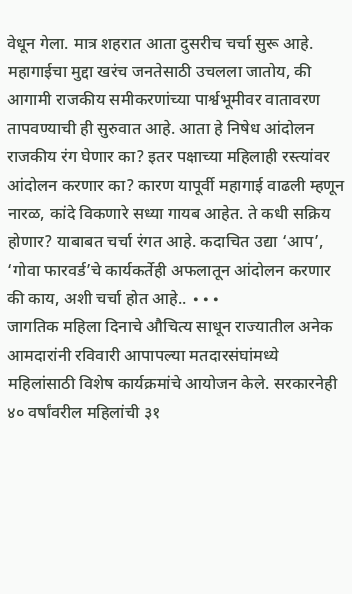वेधून गेला. मात्र शहरात आता दुसरीच चर्चा सुरू आहे. महागाईचा मुद्दा खरंच जनतेसाठी उचलला जातोय, की आगामी राजकीय समीकरणांच्या पार्श्वभूमीवर वातावरण तापवण्याची ही सुरुवात आहे. आता हे निषेध आंदोलन राजकीय रंग घेणार का? इतर पक्षाच्या महिलाही रस्त्यांवर आंदोलन करणार का? कारण यापूर्वी महागाई वाढली म्हणून नारळ, कांदे विकणारे सध्या गायब आहेत. ते कधी सक्रिय होणार? याबाबत चर्चा रंगत आहे. कदाचित उद्या ‘आप’, ‘गोवा फारवर्ड’चे कार्यकर्तेही अफलातून आंदोलन करणार की काय, अशी चर्चा होत आहे.. ∙∙∙
जागतिक महिला दिनाचे औचित्य साधून राज्यातील अनेक आमदारांनी रविवारी आपापल्या मतदारसंघांमध्ये महिलांसाठी विशेष कार्यक्रमांचे आयोजन केले. सरकारनेही ४० वर्षांवरील महिलांची ३१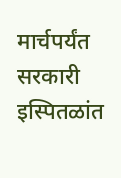मार्चपर्यंत सरकारी इस्पितळांत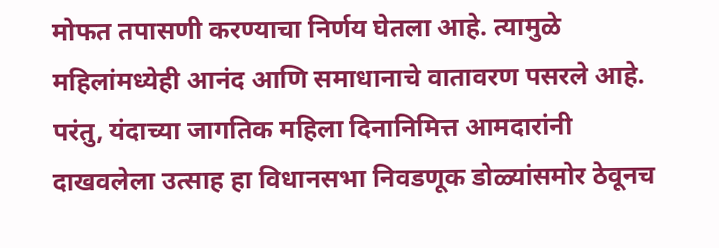मोफत तपासणी करण्याचा निर्णय घेतला आहे. त्यामुळे महिलांमध्येही आनंद आणि समाधानाचे वातावरण पसरले आहे. परंतु, यंदाच्या जागतिक महिला दिनानिमित्त आमदारांनी दाखवलेला उत्साह हा विधानसभा निवडणूक डोळ्यांसमोर ठेवूनच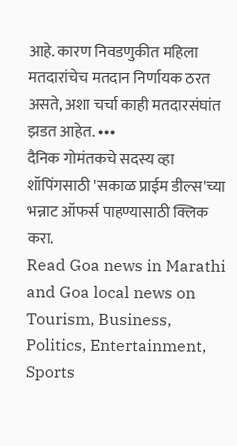आहे. कारण निवडणुकीत महिला मतदारांचेच मतदान निर्णायक ठरत असते, अशा चर्चा काही मतदारसंघांत झडत आहेत. ∙∙∙
दैनिक गोमंतकचे सदस्य व्हा
शॉपिंगसाठी 'सकाळ प्राईम डील्स'च्या भन्नाट ऑफर्स पाहण्यासाठी क्लिक करा.
Read Goa news in Marathi and Goa local news on Tourism, Business, Politics, Entertainment, Sports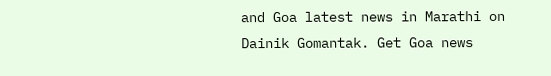and Goa latest news in Marathi on Dainik Gomantak. Get Goa news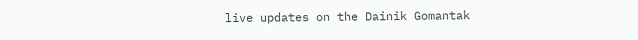live updates on the Dainik Gomantak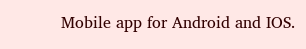Mobile app for Android and IOS.